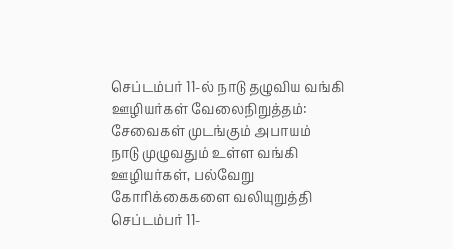செப்டம்பர் 11-ல் நாடு தழுவிய வங்கி ஊழியர்கள் வேலைநிறுத்தம்: சேவைகள் முடங்கும் அபாயம்
நாடு முழுவதும் உள்ள வங்கி ஊழியர்கள், பல்வேறு கோரிக்கைகளை வலியுறுத்தி செப்டம்பர் 11-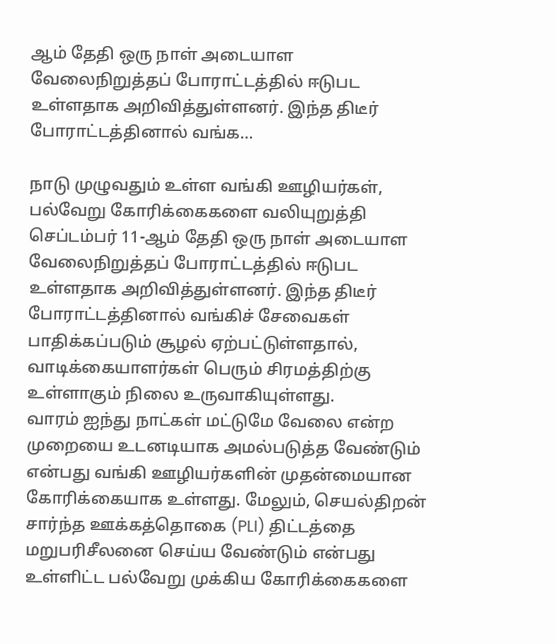ஆம் தேதி ஒரு நாள் அடையாள வேலைநிறுத்தப் போராட்டத்தில் ஈடுபட உள்ளதாக அறிவித்துள்ளனர். இந்த திடீர் போராட்டத்தினால் வங்க…

நாடு முழுவதும் உள்ள வங்கி ஊழியர்கள், பல்வேறு கோரிக்கைகளை வலியுறுத்தி செப்டம்பர் 11-ஆம் தேதி ஒரு நாள் அடையாள வேலைநிறுத்தப் போராட்டத்தில் ஈடுபட உள்ளதாக அறிவித்துள்ளனர். இந்த திடீர் போராட்டத்தினால் வங்கிச் சேவைகள் பாதிக்கப்படும் சூழல் ஏற்பட்டுள்ளதால், வாடிக்கையாளர்கள் பெரும் சிரமத்திற்கு உள்ளாகும் நிலை உருவாகியுள்ளது.
வாரம் ஐந்து நாட்கள் மட்டுமே வேலை என்ற முறையை உடனடியாக அமல்படுத்த வேண்டும் என்பது வங்கி ஊழியர்களின் முதன்மையான கோரிக்கையாக உள்ளது. மேலும், செயல்திறன் சார்ந்த ஊக்கத்தொகை (PLI) திட்டத்தை மறுபரிசீலனை செய்ய வேண்டும் என்பது உள்ளிட்ட பல்வேறு முக்கிய கோரிக்கைகளை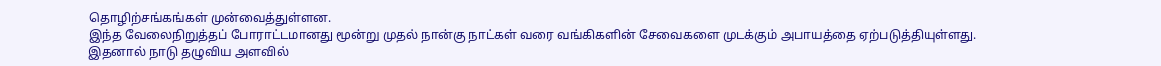தொழிற்சங்கங்கள் முன்வைத்துள்ளன.
இந்த வேலைநிறுத்தப் போராட்டமானது மூன்று முதல் நான்கு நாட்கள் வரை வங்கிகளின் சேவைகளை முடக்கும் அபாயத்தை ஏற்படுத்தியுள்ளது. இதனால் நாடு தழுவிய அளவில்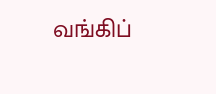வங்கிப்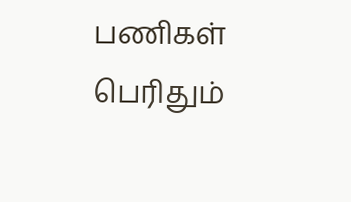பணிகள் பெரிதும்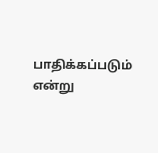பாதிக்கப்படும் என்று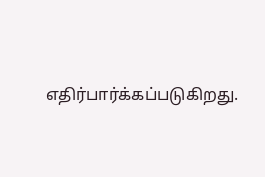எதிர்பார்க்கப்படுகிறது.